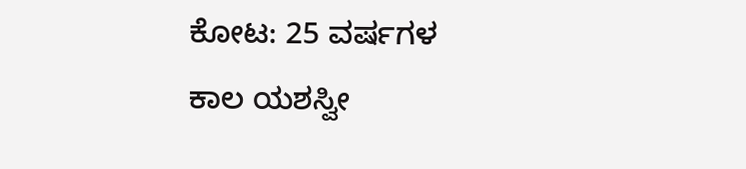ಕೋಟ: 25 ವರ್ಷಗಳ ಕಾಲ ಯಶಸ್ವೀ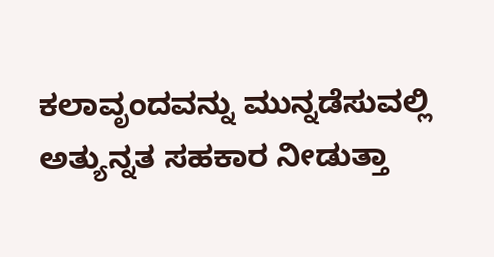ಕಲಾವೃಂದವನ್ನು ಮುನ್ನಡೆಸುವಲ್ಲಿ ಅತ್ಯುನ್ನತ ಸಹಕಾರ ನೀಡುತ್ತಾ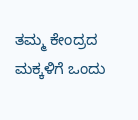ತಮ್ಮ ಕೇಂದ್ರದ ಮಕ್ಕಳಿಗೆ ಒಂದು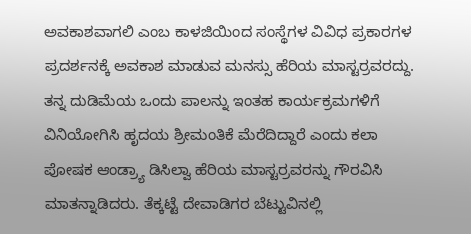ಅವಕಾಶವಾಗಲಿ ಎಂಬ ಕಾಳಜಿಯಿಂದ ಸಂಸ್ಥೆಗಳ ವಿವಿಧ ಪ್ರಕಾರಗಳ ಪ್ರದರ್ಶನಕ್ಕೆ ಅವಕಾಶ ಮಾಡುವ ಮನಸ್ಸು ಹೆರಿಯ ಮಾಸ್ಟರ್ರವರದ್ದು.
ತನ್ನ ದುಡಿಮೆಯ ಒಂದು ಪಾಲನ್ನು ಇಂತಹ ಕಾರ್ಯಕ್ರಮಗಳಿಗೆ ವಿನಿಯೋಗಿಸಿ ಹೃದಯ ಶ್ರೀಮಂತಿಕೆ ಮೆರೆದಿದ್ದಾರೆ ಎಂದು ಕಲಾ ಪೋಷಕ ಆಂಡ್ರ್ಯಾ ಡಿಸಿಲ್ವಾ ಹೆರಿಯ ಮಾಸ್ಟರ್ರವರನ್ನು ಗೌರವಿಸಿ ಮಾತನ್ನಾಡಿದರು. ತೆಕ್ಕಟ್ಟೆ ದೇವಾಡಿಗರ ಬೆಟ್ಟುವಿನಲ್ಲಿ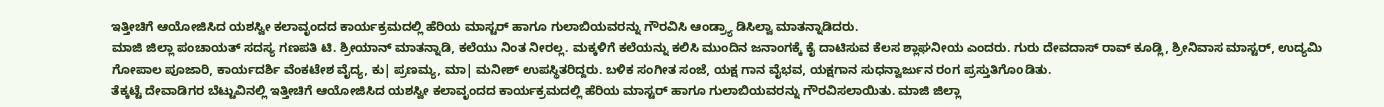ಇತ್ತೀಚಿಗೆ ಆಯೋಜಿಸಿದ ಯಶಸ್ವೀ ಕಲಾವೃಂದದ ಕಾರ್ಯಕ್ರಮದಲ್ಲಿ ಹೆರಿಯ ಮಾಸ್ಟರ್ ಹಾಗೂ ಗುಲಾಬಿಯವರನ್ನು ಗೌರವಿಸಿ ಆಂಡ್ರ್ಯಾ ಡಿಸಿಲ್ವಾ ಮಾತನ್ನಾಡಿದರು.
ಮಾಜಿ ಜಿಲ್ಲಾ ಪಂಚಾಯತ್ ಸದಸ್ಯ ಗಣಪತಿ ಟಿ. ಶ್ರೀಯಾನ್ ಮಾತನ್ನಾಡಿ, ಕಲೆಯು ನಿಂತ ನೀರಲ್ಲ. ಮಕ್ಕಳಿಗೆ ಕಲೆಯನ್ನು ಕಲಿಸಿ ಮುಂದಿನ ಜನಾಂಗಕ್ಕೆ ಕೈ ದಾಟಿಸುವ ಕೆಲಸ ಶ್ಲಾಘನೀಯ ಎಂದರು. ಗುರು ದೇವದಾಸ್ ರಾವ್ ಕೂಡ್ಲಿ, ಶ್ರೀನಿವಾಸ ಮಾಸ್ಟರ್, ಉದ್ಯಮಿ ಗೋಪಾಲ ಪೂಜಾರಿ, ಕಾರ್ಯದರ್ಶಿ ವೆಂಕಟೇಶ ವೈದ್ಯ, ಕು| ಪ್ರಣಮ್ಯ, ಮಾ| ಮನೀಶ್ ಉಪಸ್ಥಿತರಿದ್ದರು. ಬಳಿಕ ಸಂಗೀತ ಸಂಜೆ, ಯಕ್ಷ ಗಾನ ವೈಭವ, ಯಕ್ಷಗಾನ ಸುಧನ್ವಾರ್ಜುನ ರಂಗ ಪ್ರಸ್ತುತಿಗೊoಡಿತು.
ತೆಕ್ಕಟ್ಟೆ ದೇವಾಡಿಗರ ಬೆಟ್ಟುವಿನಲ್ಲಿ ಇತ್ತೀಚಿಗೆ ಆಯೋಜಿಸಿದ ಯಶಸ್ವೀ ಕಲಾವೃಂದದ ಕಾರ್ಯಕ್ರಮದಲ್ಲಿ ಹೆರಿಯ ಮಾಸ್ಟರ್ ಹಾಗೂ ಗುಲಾಬಿಯವರನ್ನು ಗೌರವಿಸಲಾಯಿತು. ಮಾಜಿ ಜಿಲ್ಲಾ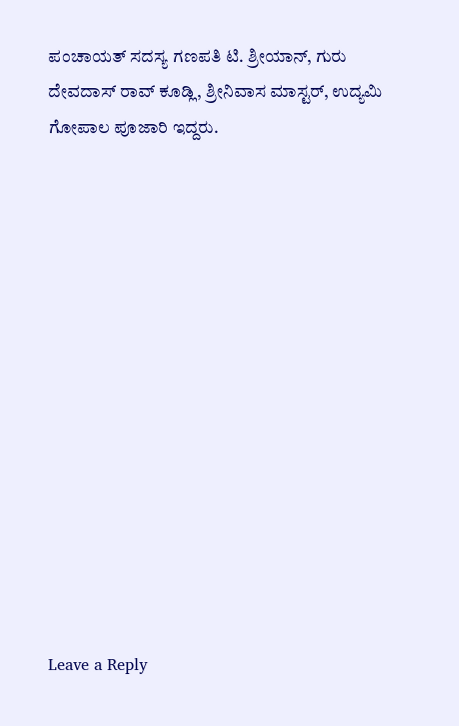ಪಂಚಾಯತ್ ಸದಸ್ಯ ಗಣಪತಿ ಟಿ. ಶ್ರೀಯಾನ್, ಗುರು ದೇವದಾಸ್ ರಾವ್ ಕೂಡ್ಲಿ, ಶ್ರೀನಿವಾಸ ಮಾಸ್ಟರ್, ಉದ್ಯಮಿ ಗೋಪಾಲ ಪೂಜಾರಿ ಇದ್ದರು.














Leave a Reply